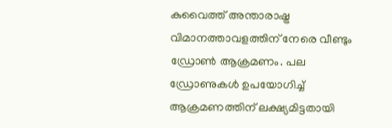കുവൈത്ത് അന്താരാഷ്ട്ര വിമാനത്താവളത്തിന് നേരെ വീണ്ടും ഡ്രോൺ ആക്രമണം. പല ഡ്രോണുകൾ ഉപയോഗിച്ച് ആക്രമണത്തിന് ലക്ഷ്യമിട്ടതായി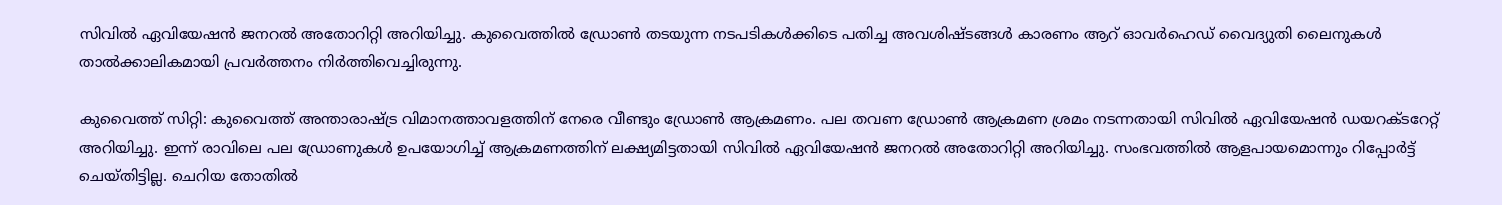സിവിൽ ഏവിയേഷൻ ജനറൽ അതോറിറ്റി അറിയിച്ചു. കുവൈത്തിൽ ഡ്രോൺ തടയുന്ന നടപടികൾക്കിടെ പതിച്ച അവശിഷ്ടങ്ങൾ കാരണം ആറ് ഓവർഹെഡ് വൈദ്യുതി ലൈനുകൾ താൽക്കാലികമായി പ്രവർത്തനം നിർത്തിവെച്ചിരുന്നു.

കുവൈത്ത് സിറ്റി: കുവൈത്ത് അന്താരാഷ്ട്ര വിമാനത്താവളത്തിന് നേരെ വീണ്ടും ഡ്രോൺ ആക്രമണം. പല തവണ ഡ്രോൺ ആക്രമണ ശ്രമം നടന്നതായി സിവിൽ ഏവിയേഷൻ ഡയറക്ടറേറ്റ് അറിയിച്ചു. ഇന്ന് രാവിലെ പല ഡ്രോണുകൾ ഉപയോഗിച്ച് ആക്രമണത്തിന് ലക്ഷ്യമിട്ടതായി സിവിൽ ഏവിയേഷൻ ജനറൽ അതോറിറ്റി അറിയിച്ചു. സംഭവത്തിൽ ആളപായമൊന്നും റിപ്പോർട്ട് ചെയ്തിട്ടില്ല. ചെറിയ തോതിൽ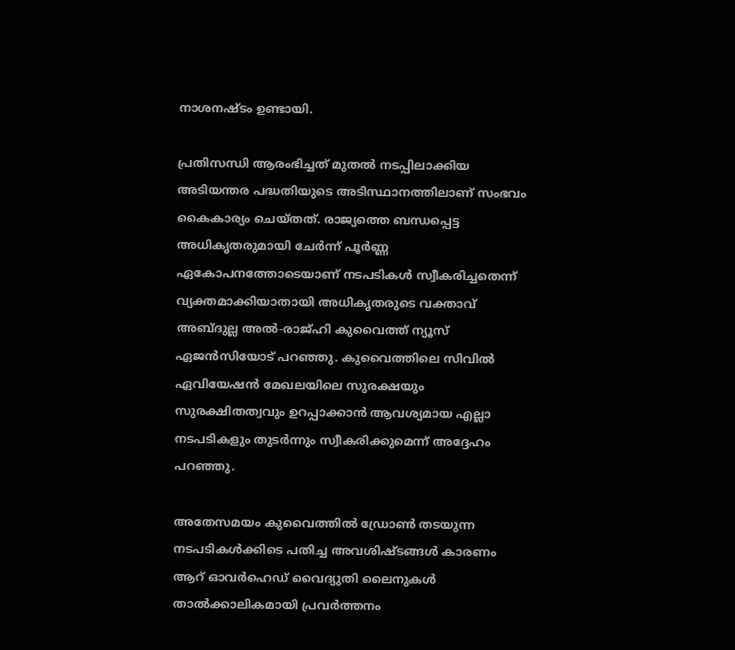നാശനഷ്ടം ഉണ്ടായി.

പ്രതിസന്ധി ആരംഭിച്ചത് മുതൽ നടപ്പിലാക്കിയ അടിയന്തര പദ്ധതിയുടെ അടിസ്ഥാനത്തിലാണ് സംഭവം കൈകാര്യം ചെയ്തത്. രാജ്യത്തെ ബന്ധപ്പെട്ട അധികൃതരുമായി ചേർന്ന് പൂർണ്ണ ഏകോപനത്തോടെയാണ് നടപടികൾ സ്വീകരിച്ചതെന്ന് വ്യക്തമാക്കിയാതായി അധികൃതരുടെ വക്താവ് അബ്ദുല്ല അൽ-രാജ്ഹി കുവൈത്ത് ന്യൂസ് ഏജൻസിയോട് പറഞ്ഞു. കുവൈത്തിലെ സിവിൽ ഏവിയേഷൻ മേഖലയിലെ സുരക്ഷയും സുരക്ഷിതത്വവും ഉറപ്പാക്കാൻ ആവശ്യമായ എല്ലാ നടപടികളും തുടർന്നും സ്വീകരിക്കുമെന്ന് അദ്ദേഹം പറഞ്ഞു.

അതേസമയം കുവൈത്തിൽ ഡ്രോൺ തടയുന്ന നടപടികൾക്കിടെ പതിച്ച അവശിഷ്ടങ്ങൾ കാരണം ആറ് ഓവർഹെഡ് വൈദ്യുതി ലൈനുകൾ താൽക്കാലികമായി പ്രവർത്തനം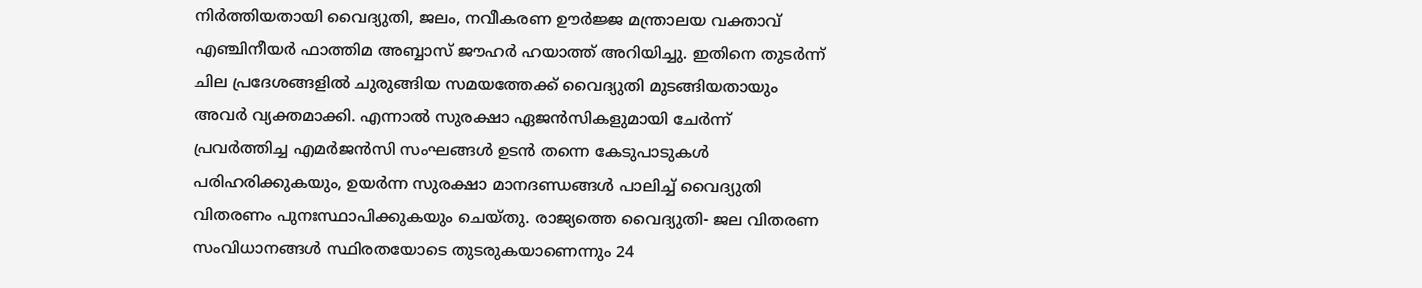നിർത്തിയതായി വൈദ്യുതി, ജലം, നവീകരണ ഊർജ്ജ മന്ത്രാലയ വക്താവ് എഞ്ചിനീയർ ഫാത്തിമ അബ്ബാസ് ജൗഹർ ഹയാത്ത് അറിയിച്ചു. ഇതിനെ തുടർന്ന് ചില പ്രദേശങ്ങളിൽ ചുരുങ്ങിയ സമയത്തേക്ക് വൈദ്യുതി മുടങ്ങിയതായും അവർ വ്യക്തമാക്കി. എന്നാൽ സുരക്ഷാ ഏജൻസികളുമായി ചേർന്ന് പ്രവർത്തിച്ച എമർജൻസി സംഘങ്ങൾ ഉടൻ തന്നെ കേടുപാടുകൾ പരിഹരിക്കുകയും, ഉയർന്ന സുരക്ഷാ മാനദണ്ഡങ്ങൾ പാലിച്ച് വൈദ്യുതി വിതരണം പുനഃസ്ഥാപിക്കുകയും ചെയ്തു. രാജ്യത്തെ വൈദ്യുതി- ജല വിതരണ സംവിധാനങ്ങൾ സ്ഥിരതയോടെ തുടരുകയാണെന്നും 24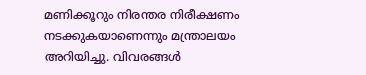മണിക്കൂറും നിരന്തര നിരീക്ഷണം നടക്കുകയാണെന്നും മന്ത്രാലയം അറിയിച്ചു. വിവരങ്ങൾ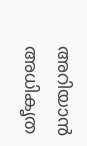അറിയാൻ അധികൃത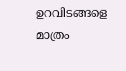ഉറവിടങ്ങളെ മാത്രം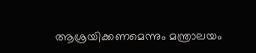ആശ്രയിക്കണമെന്നും മന്ത്രാലയം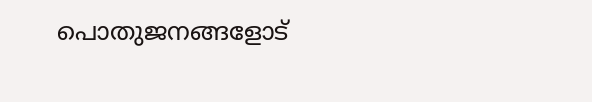പൊതുജനങ്ങളോട്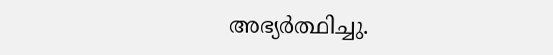അഭ്യർത്ഥിച്ചു.